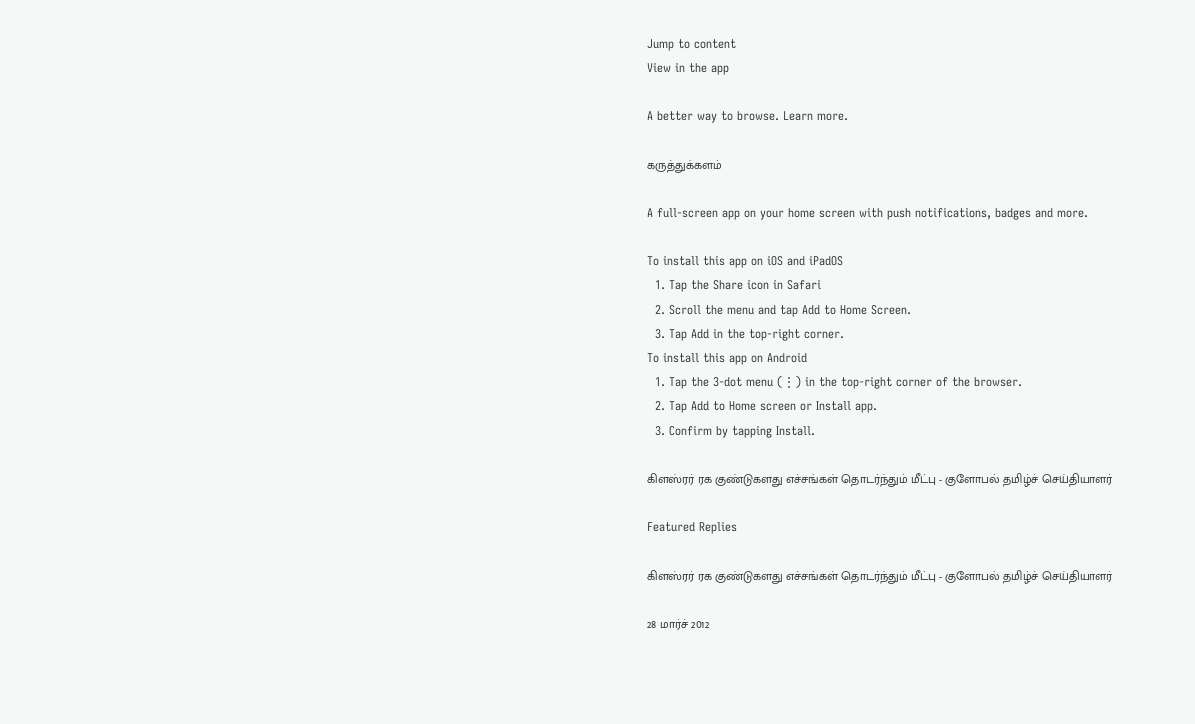Jump to content
View in the app

A better way to browse. Learn more.

கருத்துக்களம்

A full-screen app on your home screen with push notifications, badges and more.

To install this app on iOS and iPadOS
  1. Tap the Share icon in Safari
  2. Scroll the menu and tap Add to Home Screen.
  3. Tap Add in the top-right corner.
To install this app on Android
  1. Tap the 3-dot menu (⋮) in the top-right corner of the browser.
  2. Tap Add to Home screen or Install app.
  3. Confirm by tapping Install.

கிளஸ்ரர் ரக குண்டுகளது எச்சங்கள் தொடர்ந்தும் மீட்பு - குளோபல் தமிழ்ச் செய்தியாளர்

Featured Replies

கிளஸ்ரர் ரக குண்டுகளது எச்சங்கள் தொடர்ந்தும் மீட்பு - குளோபல் தமிழ்ச் செய்தியாளர்

28 மார்ச் 2012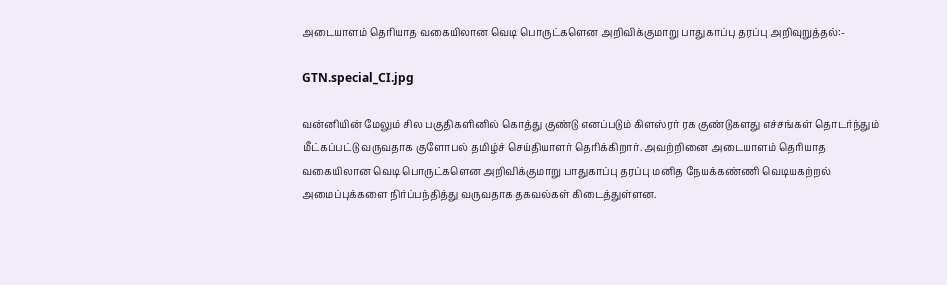அடையாளம் தெரியாத வகையிலான வெடி பொருட்களென அறிவிக்குமாறு பாதுகாப்பு தரப்பு அறிவுறுத்தல்:-

GTN.special_CI.jpg

வன்னியின் மேலும் சில பகுதிகளினில் கொத்து குண்டு எனப்படும் கிளஸ்ரர் ரக குண்டுகளது எச்சங்கள் தொடர்ந்தும் மீட்கப்பட்டு வருவதாக குளோபல் தமிழ்ச் செய்தியாளர் தெரிக்கிறார். அவற்றினை அடையாளம் தெரியாத வகையிலான வெடி பொருட்களென அறிவிக்குமாறு பாதுகாப்பு தரப்பு மனித நேயக்கண்ணி வெடியகற்றல் அமைப்புக்களை நிர்ப்பந்தித்து வருவதாக தகவல்கள் கிடைத்துள்ளன.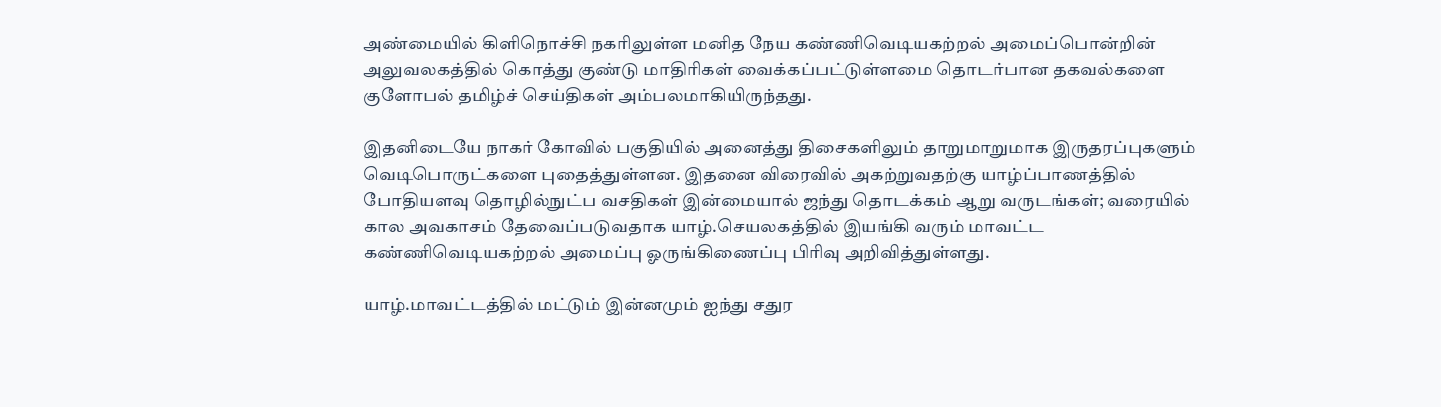அண்மையில் கிளிநொச்சி நகரிலுள்ள மனித நேய கண்ணிவெடியகற்றல் அமைப்பொன்றின் அலுவலகத்தில் கொத்து குண்டு மாதிரிகள் வைக்கப்பட்டுள்ளமை தொடர்பான தகவல்களை குளோபல் தமிழ்ச் செய்திகள் அம்பலமாகியிருந்தது.

இதனிடையே நாகர் கோவில் பகுதியில் அனைத்து திசைகளிலும் தாறுமாறுமாக இருதரப்புகளும் வெடிபொருட்களை புதைத்துள்ளன. இதனை விரைவில் அகற்றுவதற்கு யாழ்ப்பாணத்தில் போதியளவு தொழில்நுட்ப வசதிகள் இன்மையால் ஜந்து தொடக்கம் ஆறு வருடங்கள்; வரையில் கால அவகாசம் தேவைப்படுவதாக யாழ்.செயலகத்தில் இயங்கி வரும் மாவட்ட கண்ணிவெடியகற்றல் அமைப்பு ஓருங்கிணைப்பு பிரிவு அறிவித்துள்ளது.

யாழ்.மாவட்டத்தில் மட்டும் இன்னமும் ஐந்து சதுர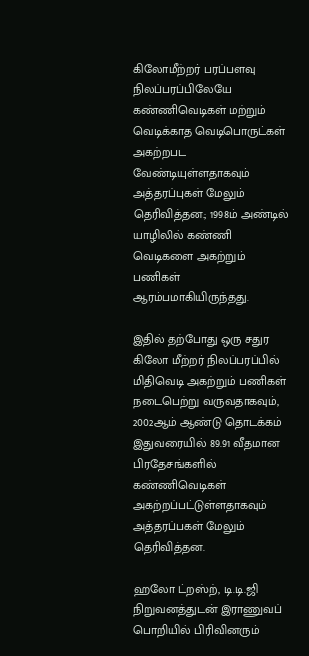கிலோமீற்றர் பரப்பளவு நிலப்பரப்பிலேயே கண்ணிவெடிகள் மற்றும் வெடிக்காத வெடிபொருட்கள் அகற்றபட வேண்டியுள்ளதாகவும் அத்தரப்புகள் மேலும் தெரிவித்தன.; 1998ம் அண்டில் யாழிலில் கண்ணி வெடிகளை அகற்றும் பணிகள் ஆரம்பமாகியிருந்தது.

இதில் தற்போது ஒரு சதுர கிலோ மீற்றர் நிலப்பரப்பில் மிதிவெடி அகற்றும் பணிகள் நடைபெற்று வருவதாகவும், 2002ஆம் ஆண்டு தொடக்கம் இதுவரையில் 89.91 வீதமான பிரதேசங்களில் கண்ணிவெடிகள் அகற்றப்பட்டுள்ளதாகவும் அத்தரப்பகள் மேலும் தெரிவித்தன.

ஹலோ ட்றஸ்ற், டி.டி.ஜி நிறுவனத்துடன் இராணுவப் பொறியில் பிரிவினரும்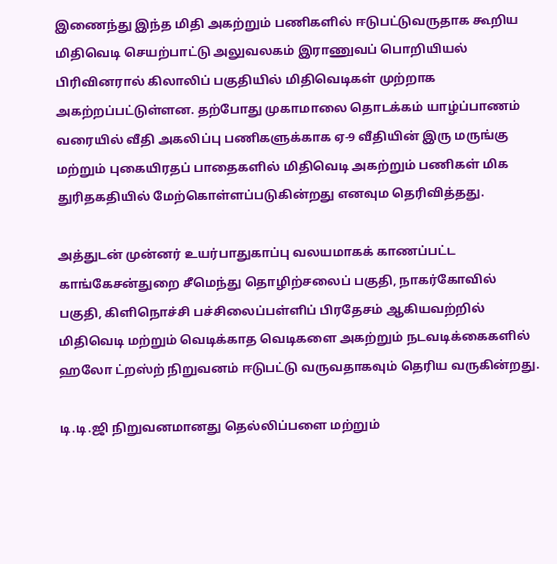இணைந்து இந்த மிதி அகற்றும் பணிகளில் ஈடுபட்டுவருதாக கூறிய மிதிவெடி செயற்பாட்டு அலுவலகம் இராணுவப் பொறியியல் பிரிவினரால் கிலாலிப் பகுதியில் மிதிவெடிகள் முற்றாக அகற்றப்பட்டுள்ளன. தற்போது முகாமாலை தொடக்கம் யாழ்ப்பாணம் வரையில் வீதி அகலிப்பு பணிகளுக்காக ஏ-9 வீதியின் இரு மருங்கு மற்றும் புகையிரதப் பாதைகளில் மிதிவெடி அகற்றும் பணிகள் மிக துரிதகதியில் மேற்கொள்ளப்படுகின்றது எனவும தெரிவித்தது.

அத்துடன் முன்னர் உயர்பாதுகாப்பு வலயமாகக் காணப்பட்ட காங்கேசன்துறை சீமெந்து தொழிற்சலைப் பகுதி, நாகர்கோவில் பகுதி, கிளிநொச்சி பச்சிலைப்பள்ளிப் பிரதேசம் ஆகியவற்றில் மிதிவெடி மற்றும் வெடிக்காத வெடிகளை அகற்றும் நடவடிக்கைகளில் ஹலோ ட்றஸ்ற் நிறுவனம் ஈடுபட்டு வருவதாகவும் தெரிய வருகின்றது.

டி.டி.ஜி நிறுவனமானது தெல்லிப்பளை மற்றும்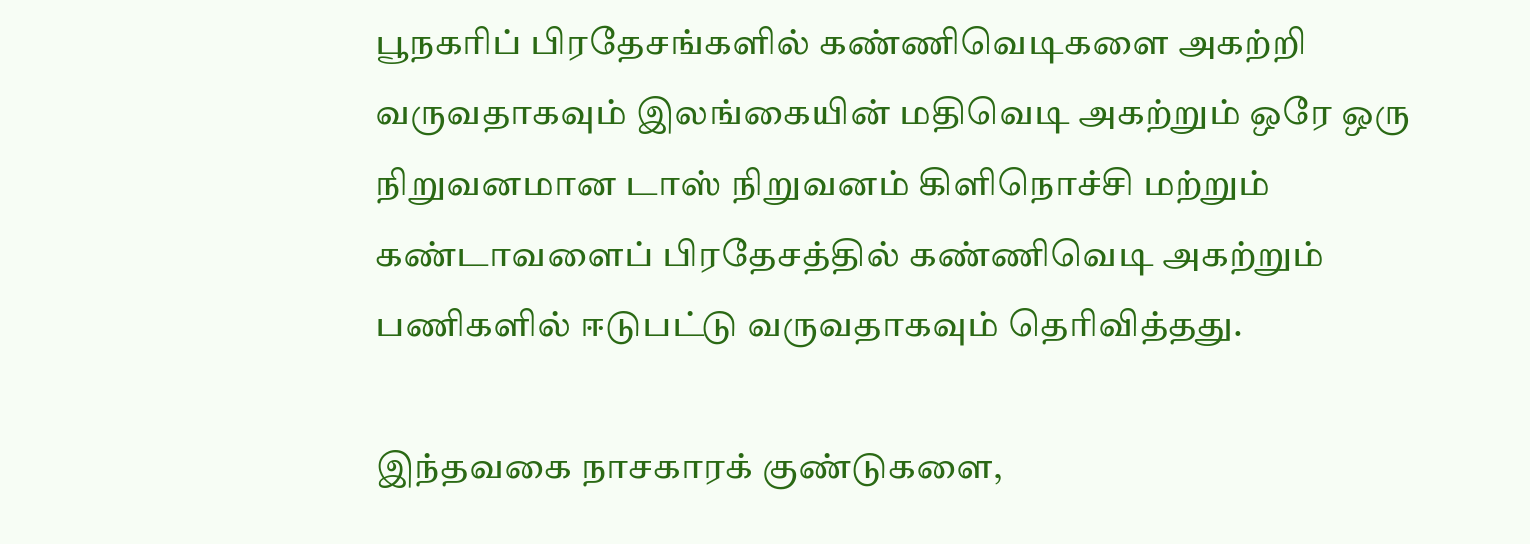பூநகரிப் பிரதேசங்களில் கண்ணிவெடிகளை அகற்றி வருவதாகவும் இலங்கையின் மதிவெடி அகற்றும் ஒரே ஒரு நிறுவனமான டாஸ் நிறுவனம் கிளிநொச்சி மற்றும் கண்டாவளைப் பிரதேசத்தில் கண்ணிவெடி அகற்றும் பணிகளில் ஈடுபட்டு வருவதாகவும் தெரிவித்தது.

இந்தவகை நாசகாரக் குண்டுகளை,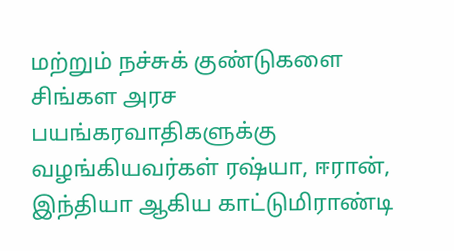மற்றும் நச்சுக் குண்டுகளை சிங்கள அரச பயங்கரவாதிகளுக்கு வழங்கியவர்கள் ரஷ்யா, ஈரான், இந்தியா ஆகிய காட்டுமிராண்டி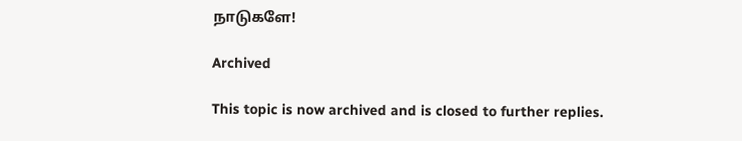நாடுகளே!

Archived

This topic is now archived and is closed to further replies.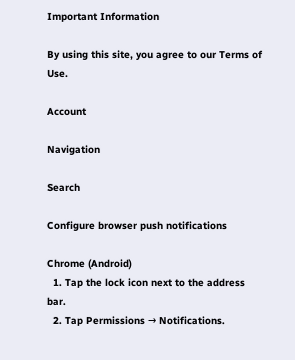Important Information

By using this site, you agree to our Terms of Use.

Account

Navigation

Search

Configure browser push notifications

Chrome (Android)
  1. Tap the lock icon next to the address bar.
  2. Tap Permissions → Notifications.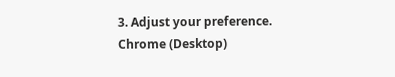3. Adjust your preference.
Chrome (Desktop)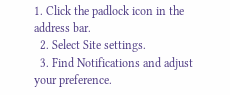1. Click the padlock icon in the address bar.
  2. Select Site settings.
  3. Find Notifications and adjust your preference.